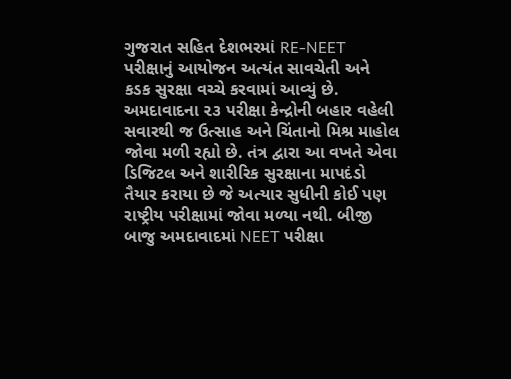ગુજરાત સહિત દેશભરમાં RE-NEET પરીક્ષાનું આયોજન અત્યંત સાવચેતી અને કડક સુરક્ષા વચ્ચે કરવામાં આવ્યું છે. અમદાવાદના ૨૩ પરીક્ષા કેન્દ્રોની બહાર વહેલી સવારથી જ ઉત્સાહ અને ચિંતાનો મિશ્ર માહોલ જોવા મળી રહ્યો છે. તંત્ર દ્વારા આ વખતે એવા ડિજિટલ અને શારીરિક સુરક્ષાના માપદંડો તૈયાર કરાયા છે જે અત્યાર સુધીની કોઈ પણ રાષ્ટ્રીય પરીક્ષામાં જોવા મળ્યા નથી. બીજી બાજુ અમદાવાદમાં NEET પરીક્ષા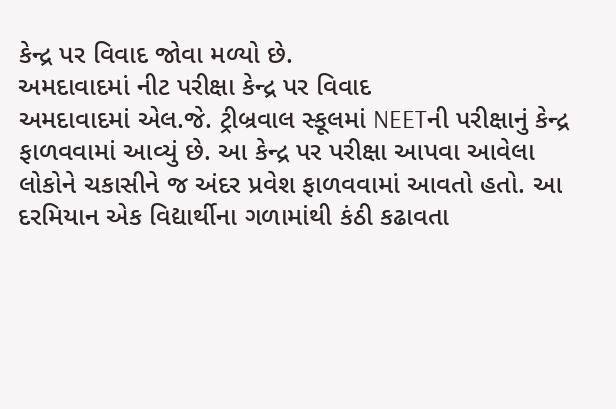કેન્દ્ર પર વિવાદ જોવા મળ્યો છે.
અમદાવાદમાં નીટ પરીક્ષા કેન્દ્ર પર વિવાદ
અમદાવાદમાં એલ.જે. ટ્રીબ્રવાલ સ્કૂલમાં NEETની પરીક્ષાનું કેન્દ્ર ફાળવવામાં આવ્યું છે. આ કેન્દ્ર પર પરીક્ષા આપવા આવેલા લોકોને ચકાસીને જ અંદર પ્રવેશ ફાળવવામાં આવતો હતો. આ દરમિયાન એક વિદ્યાર્થીના ગળામાંથી કંઠી કઢાવતા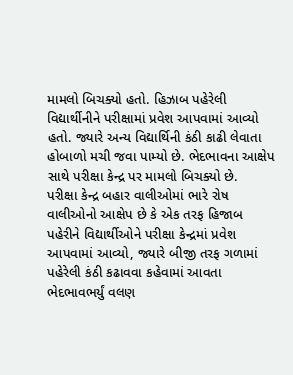મામલો બિચક્યો હતો. હિઝાબ પહેરેલી વિદ્યાર્થીનીને પરીક્ષામાં પ્રવેશ આપવામાં આવ્યો હતો. જ્યારે અન્ય વિદ્યાર્થિની કંઠી કાઢી લેવાતા હોબાળો મચી જવા પામ્યો છે. ભેદભાવના આક્ષેપ સાથે પરીક્ષા કેન્દ્ર પર મામલો બિચક્યો છે.
પરીક્ષા કેન્દ્ર બહાર વાલીઓમાં ભારે રોષ
વાલીઓનો આક્ષેપ છે કે એક તરફ હિજાબ પહેરીને વિદ્યાર્થીઓને પરીક્ષા કેન્દ્રમાં પ્રવેશ આપવામાં આવ્યો, જ્યારે બીજી તરફ ગળામાં પહેરેલી કંઠી કઢાવવા કહેવામાં આવતા ભેદભાવભર્યું વલણ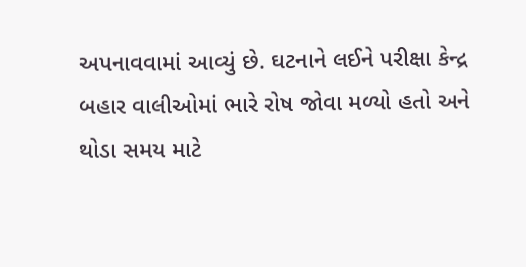અપનાવવામાં આવ્યું છે. ઘટનાને લઈને પરીક્ષા કેન્દ્ર બહાર વાલીઓમાં ભારે રોષ જોવા મળ્યો હતો અને થોડા સમય માટે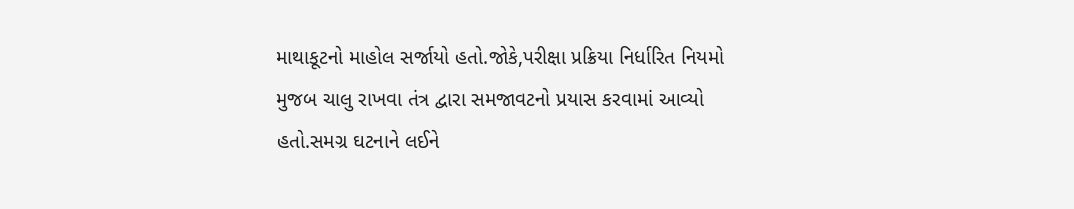માથાકૂટનો માહોલ સર્જાયો હતો.જોકે,પરીક્ષા પ્રક્રિયા નિર્ધારિત નિયમો મુજબ ચાલુ રાખવા તંત્ર દ્વારા સમજાવટનો પ્રયાસ કરવામાં આવ્યો હતો.સમગ્ર ઘટનાને લઈને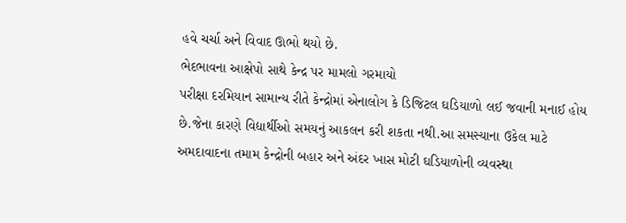હવે ચર્ચા અને વિવાદ ઊભો થયો છે.
ભેદભાવના આક્ષેપો સાથે કેન્દ્ર પર મામલો ગરમાયો
પરીક્ષા દરમિયાન સામાન્ય રીતે કેન્દ્રોમાં એનાલોગ કે ડિજિટલ ઘડિયાળો લઈ જવાની મનાઈ હોય છે.જેના કારણે વિદ્યાર્થીઓ સમયનું આકલન કરી શકતા નથી.આ સમસ્યાના ઉકેલ માટે અમદાવાદના તમામ કેન્દ્રોની બહાર અને અંદર ખાસ મોટી ઘડિયાળોની વ્યવસ્થા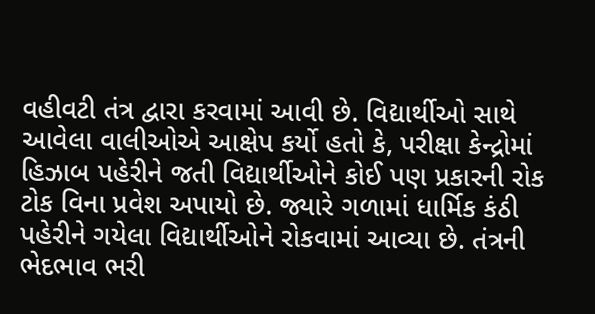વહીવટી તંત્ર દ્વારા કરવામાં આવી છે. વિદ્યાર્થીઓ સાથે આવેલા વાલીઓએ આક્ષેપ કર્યો હતો કે, પરીક્ષા કેન્દ્રોમાં હિઝાબ પહેરીને જતી વિદ્યાર્થીઓને કોઈ પણ પ્રકારની રોક ટોક વિના પ્રવેશ અપાયો છે. જ્યારે ગળામાં ધાર્મિક કંઠી પહેરીને ગયેલા વિદ્યાર્થીઓને રોકવામાં આવ્યા છે. તંત્રની ભેદભાવ ભરી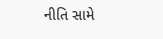નીતિ સામે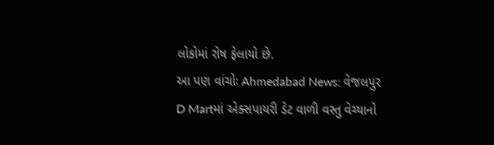લોકોમાં રોષ ફેલાયો છે.
આ પણ વાંચોઃ Ahmedabad News: વેજલપુર D Martમાં એક્સપાયરી ડેટ વાળી વસ્તુ વેચ્યાનો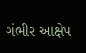ગંભીર આક્ષેપ